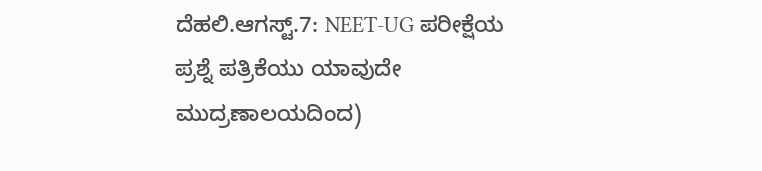ದೆಹಲಿ.ಆಗಸ್ಟ್.7: NEET-UG ಪರೀಕ್ಷೆಯ ಪ್ರಶ್ನೆ ಪತ್ರಿಕೆಯು ಯಾವುದೇ ಮುದ್ರಣಾಲಯದಿಂದ)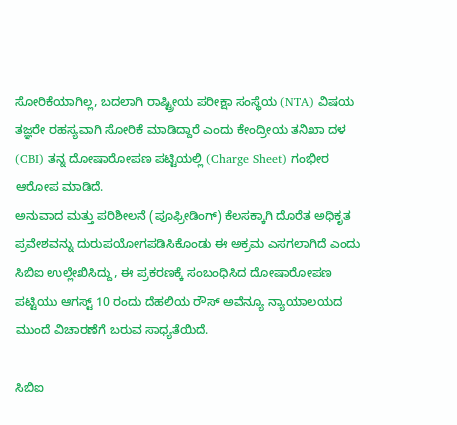ಸೋರಿಕೆಯಾಗಿಲ್ಲ, ಬದಲಾಗಿ ರಾಷ್ಟ್ರೀಯ ಪರೀಕ್ಷಾ ಸಂಸ್ಥೆಯ (NTA) ವಿಷಯ ತಜ್ಞರೇ ರಹಸ್ಯವಾಗಿ ಸೋರಿಕೆ ಮಾಡಿದ್ದಾರೆ ಎಂದು ಕೇಂದ್ರೀಯ ತನಿಖಾ ದಳ (CBI) ತನ್ನ ದೋಷಾರೋಪಣ ಪಟ್ಟಿಯಲ್ಲಿ (Charge Sheet) ಗಂಭೀರ ಆರೋಪ ಮಾಡಿದೆ.
ಅನುವಾದ ಮತ್ತು ಪರಿಶೀಲನೆ (ಪೂಫ್ರೀಡಿಂಗ್) ಕೆಲಸಕ್ಕಾಗಿ ದೊರೆತ ಅಧಿಕೃತ ಪ್ರವೇಶವನ್ನು ದುರುಪಯೋಗಪಡಿಸಿಕೊಂಡು ಈ ಅಕ್ರಮ ಎಸಗಲಾಗಿದೆ ಎಂದು ಸಿಬಿಐ ಉಲ್ಲೇಖಿಸಿದ್ದು, ಈ ಪ್ರಕರಣಕ್ಕೆ ಸಂಬಂಧಿಸಿದ ದೋಷಾರೋಪಣ ಪಟ್ಟಿಯು ಆಗಸ್ಟ್ 10 ರಂದು ದೆಹಲಿಯ ರೌಸ್ ಅವೆನ್ಯೂ ನ್ಯಾಯಾಲಯದ ಮುಂದೆ ವಿಚಾರಣೆಗೆ ಬರುವ ಸಾಧ್ಯತೆಯಿದೆ.

ಸಿಬಿಐ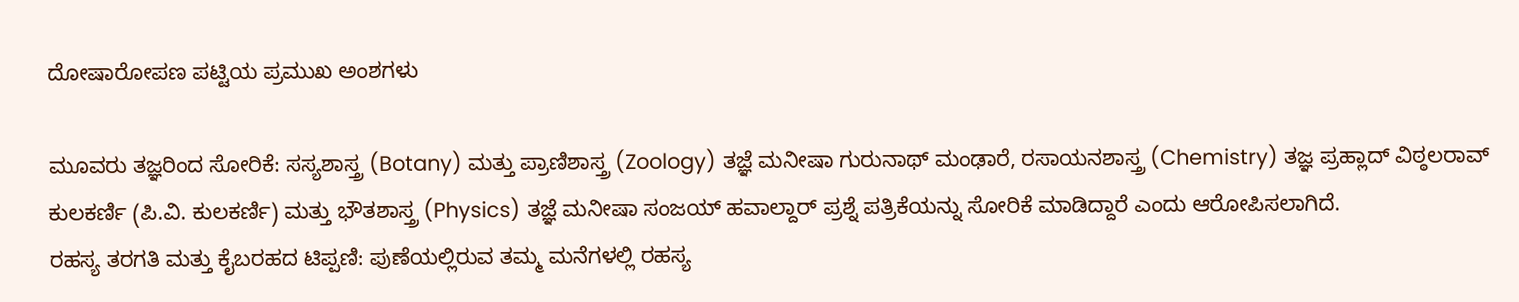ದೋಷಾರೋಪಣ ಪಟ್ಟಿಯ ಪ್ರಮುಖ ಅಂಶಗಳು

ಮೂವರು ತಜ್ಞರಿಂದ ಸೋರಿಕೆ: ಸಸ್ಯಶಾಸ್ತ್ರ (Botany) ಮತ್ತು ಪ್ರಾಣಿಶಾಸ್ತ್ರ (Zoology) ತಜ್ಞೆ ಮನೀಷಾ ಗುರುನಾಥ್ ಮಂಢಾರೆ, ರಸಾಯನಶಾಸ್ತ್ರ (Chemistry) ತಜ್ಞ ಪ್ರಹ್ಲಾದ್ ವಿಠ್ಠಲರಾವ್ ಕುಲಕರ್ಣಿ (ಪಿ.ವಿ. ಕುಲಕರ್ಣಿ) ಮತ್ತು ಭೌತಶಾಸ್ತ್ರ (Physics) ತಜ್ಞೆ ಮನೀಷಾ ಸಂಜಯ್ ಹವಾಲ್ದಾರ್ ಪ್ರಶ್ನೆ ಪತ್ರಿಕೆಯನ್ನು ಸೋರಿಕೆ ಮಾಡಿದ್ದಾರೆ ಎಂದು ಆರೋಪಿಸಲಾಗಿದೆ.
ರಹಸ್ಯ ತರಗತಿ ಮತ್ತು ಕೈಬರಹದ ಟಿಪ್ಪಣಿ: ಪುಣೆಯಲ್ಲಿರುವ ತಮ್ಮ ಮನೆಗಳಲ್ಲಿ ರಹಸ್ಯ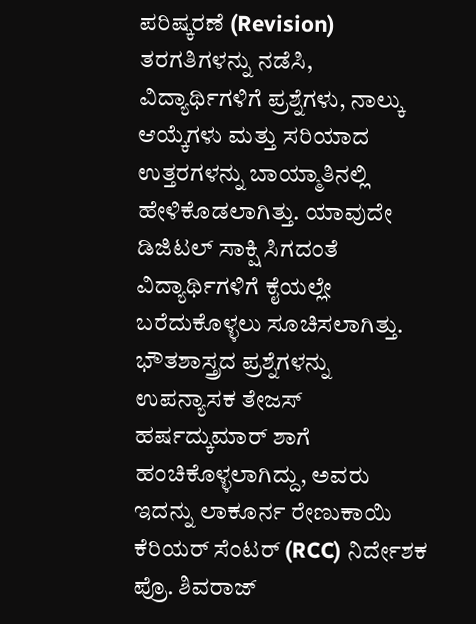ಪರಿಷ್ಕರಣೆ (Revision) ತರಗತಿಗಳನ್ನು ನಡೆಸಿ, ವಿದ್ಯಾರ್ಥಿಗಳಿಗೆ ಪ್ರಶ್ನೆಗಳು, ನಾಲ್ಕು ಆಯ್ಕೆಗಳು ಮತ್ತು ಸರಿಯಾದ ಉತ್ತರಗಳನ್ನು ಬಾಯ್ಮಾತಿನಲ್ಲಿ ಹೇಳಿಕೊಡಲಾಗಿತ್ತು. ಯಾವುದೇ ಡಿಜಿಟಲ್ ಸಾಕ್ಷಿ ಸಿಗದಂತೆ ವಿದ್ಯಾರ್ಥಿಗಳಿಗೆ ಕೈಯಲ್ಲೇ ಬರೆದುಕೊಳ್ಳಲು ಸೂಚಿಸಲಾಗಿತ್ತು.
ಭೌತಶಾಸ್ತ್ರದ ಪ್ರಶ್ನೆಗಳನ್ನು ಉಪನ್ಯಾಸಕ ತೇಜಸ್ ಹರ್ಷದ್ಕುಮಾರ್ ಶಾಗೆ ಹಂಚಿಕೊಳ್ಳಲಾಗಿದ್ದು, ಅವರು ಇದನ್ನು ಲಾಕೂರ್ನ ರೇಣುಕಾಯಿ ಕೆರಿಯರ್ ಸೆಂಟರ್ (RCC) ನಿರ್ದೇಶಕ ಪ್ರೊ. ಶಿವರಾಜ್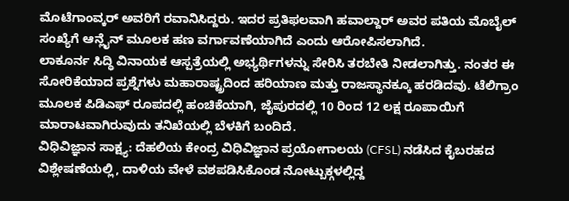ಮೊಟೆಗಾಂವ್ಕರ್ ಅವರಿಗೆ ರವಾನಿಸಿದ್ದರು. ಇದರ ಪ್ರತಿಫಲವಾಗಿ ಹವಾಲ್ದಾರ್ ಅವರ ಪತಿಯ ಮೊಬೈಲ್ ಸಂಖ್ಯೆಗೆ ಆನ್ಲೈನ್ ಮೂಲಕ ಹಣ ವರ್ಗಾವಣೆಯಾಗಿದೆ ಎಂದು ಆರೋಪಿಸಲಾಗಿದೆ.
ಲಾಕೂರ್ನ ಸಿದ್ಧಿ ವಿನಾಯಕ ಆಸ್ಪತ್ರೆಯಲ್ಲಿ ಅಭ್ಯರ್ಥಿಗಳನ್ನು ಸೇರಿಸಿ ತರಬೇತಿ ನೀಡಲಾಗಿತ್ತು. ನಂತರ ಈ ಸೋರಿಕೆಯಾದ ಪ್ರಶ್ನೆಗಳು ಮಹಾರಾಷ್ಟ್ರದಿಂದ ಹರಿಯಾಣ ಮತ್ತು ರಾಜಸ್ಥಾನಕ್ಕೂ ಹರಡಿದವು. ಟೆಲಿಗ್ರಾಂ ಮೂಲಕ ಪಿಡಿಎಫ್ ರೂಪದಲ್ಲಿ ಹಂಚಿಕೆಯಾಗಿ, ಜೈಪುರದಲ್ಲಿ 10 ರಿಂದ 12 ಲಕ್ಷ ರೂಪಾಯಿಗೆ ಮಾರಾಟವಾಗಿರುವುದು ತನಿಖೆಯಲ್ಲಿ ಬೆಳಕಿಗೆ ಬಂದಿದೆ.
ವಿಧಿವಿಜ್ಞಾನ ಸಾಕ್ಷ್ಯ: ದೆಹಲಿಯ ಕೇಂದ್ರ ವಿಧಿವಿಜ್ಞಾನ ಪ್ರಯೋಗಾಲಯ (CFSL) ನಡೆಸಿದ ಕೈಬರಹದ ವಿಶ್ಲೇಷಣೆಯಲ್ಲಿ, ದಾಳಿಯ ವೇಳೆ ವಶಪಡಿಸಿಕೊಂಡ ನೋಟ್ಬುಕ್ಗಳಲ್ಲಿದ್ದ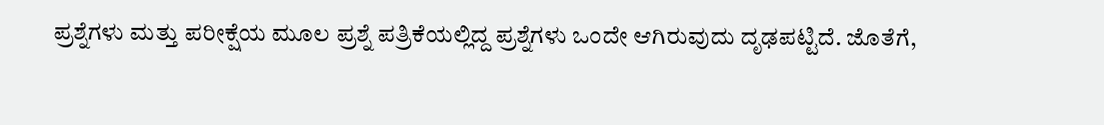ಪ್ರಶ್ನೆಗಳು ಮತ್ತು ಪರೀಕ್ಷೆಯ ಮೂಲ ಪ್ರಶ್ನೆ ಪತ್ರಿಕೆಯಲ್ಲಿದ್ದ ಪ್ರಶ್ನೆಗಳು ಒಂದೇ ಆಗಿರುವುದು ದೃಢಪಟ್ಟಿದೆ. ಜೊತೆಗೆ,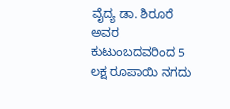ವೈದ್ಯ ಡಾ. ಶಿರೂರೆ ಅವರ ಕುಟುಂಬದವರಿಂದ 5 ಲಕ್ಷ ರೂಪಾಯಿ ನಗದು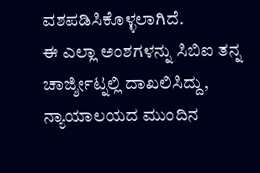ವಶಪಡಿಸಿಕೊಳ್ಳಲಾಗಿದೆ.
ಈ ಎಲ್ಲಾ ಅಂಶಗಳನ್ನು ಸಿಬಿಐ ತನ್ನ ಚಾರ್ಜ್ಶೀಟ್ನಲ್ಲಿ ದಾಖಲಿಸಿದ್ದು, ನ್ಯಾಯಾಲಯದ ಮುಂದಿನ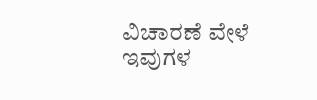ವಿಚಾರಣೆ ವೇಳೆ ಇವುಗಳ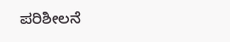ಪರಿಶೀಲನೆ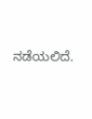ನಡೆಯಲಿದೆ.